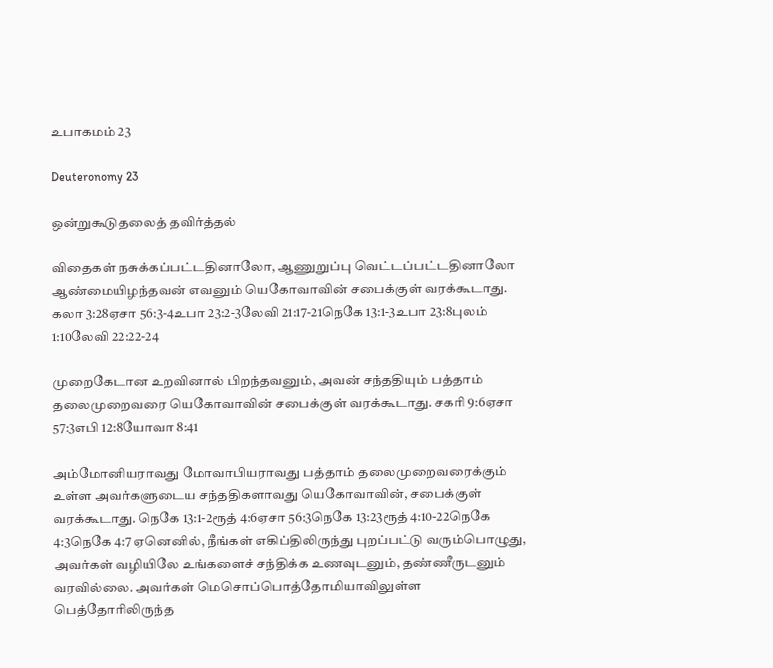உபாகமம் 23

Deuteronomy 23

ஒன்றுகூடுதலைத் தவிர்த்தல்

விதைகள் நசுக்கப்பட்டதினாலோ, ஆணுறுப்பு வெட்டப்பட்டதினாலோ ஆண்மையிழந்தவன் எவனும் யெகோவாவின் சபைக்குள் வரக்கூடாது. கலா 3:28ஏசா 56:3-4உபா 23:2-3லேவி 21:17-21நெகே 13:1-3உபா 23:8புலம் 1:10லேவி 22:22-24

முறைகேடான உறவினால் பிறந்தவனும், அவன் சந்ததியும் பத்தாம் தலைமுறைவரை யெகோவாவின் சபைக்குள் வரக்கூடாது. சகரி 9:6ஏசா 57:3எபி 12:8யோவா 8:41

அம்மோனியராவது மோவாபியராவது பத்தாம் தலைமுறைவரைக்கும் உள்ள அவர்களுடைய சந்ததிகளாவது யெகோவாவின், சபைக்குள் வரக்கூடாது. நெகே 13:1-2ரூத் 4:6ஏசா 56:3நெகே 13:23ரூத் 4:10-22நெகே 4:3நெகே 4:7 ஏனெனில், நீங்கள் எகிப்திலிருந்து புறப்பட்டு வரும்பொழுது, அவர்கள் வழியிலே உங்களைச் சந்திக்க உணவுடனும், தண்ணீருடனும் வரவில்லை. அவர்கள் மெசொப்பொத்தோமியாவிலுள்ள பெத்தோரிலிருந்த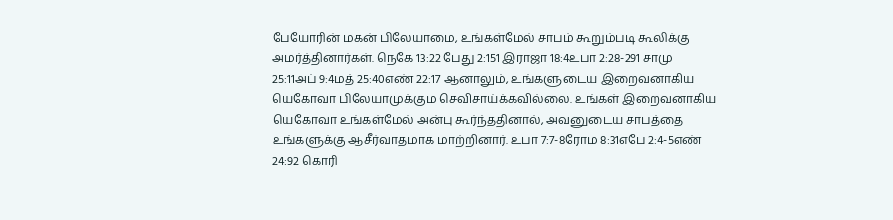பேயோரின் மகன் பிலேயாமை, உங்கள்மேல் சாபம் கூறும்படி கூலிக்கு அமர்த்தினார்கள். நெகே 13:22 பேது 2:151 இராஜா 18:4உபா 2:28-291 சாமு 25:11அப் 9:4மத் 25:40எண் 22:17 ஆனாலும், உங்களுடைய இறைவனாகிய யெகோவா பிலேயாமுக்கும செவிசாய்க்கவில்லை. உங்கள் இறைவனாகிய யெகோவா உங்கள்மேல் அன்பு கூர்ந்ததினால், அவனுடைய சாபத்தை உங்களுக்கு ஆசீர்வாதமாக மாற்றினார். உபா 7:7-8ரோம 8:31எபே 2:4-5எண் 24:92 கொரி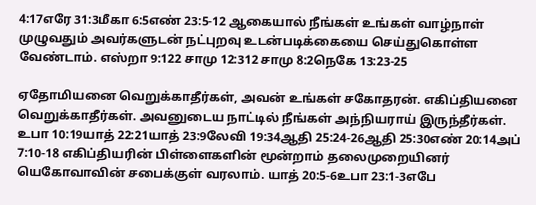4:17எரே 31:3மீகா 6:5எண் 23:5-12 ஆகையால் நீங்கள் உங்கள் வாழ்நாள் முழுவதும் அவர்களுடன் நட்புறவு உடன்படிக்கையை செய்துகொள்ள வேண்டாம். எஸ்றா 9:122 சாமு 12:312 சாமு 8:2நெகே 13:23-25

ஏதோமியனை வெறுக்காதீர்கள், அவன் உங்கள் சகோதரன். எகிப்தியனை வெறுக்காதீர்கள். அவனுடைய நாட்டில் நீங்கள் அந்நியராய் இருந்தீர்கள். உபா 10:19யாத் 22:21யாத் 23:9லேவி 19:34ஆதி 25:24-26ஆதி 25:30எண் 20:14அப் 7:10-18 எகிப்தியரின் பிள்ளைகளின் மூன்றாம் தலைமுறையினர் யெகோவாவின் சபைக்குள் வரலாம். யாத் 20:5-6உபா 23:1-3எபே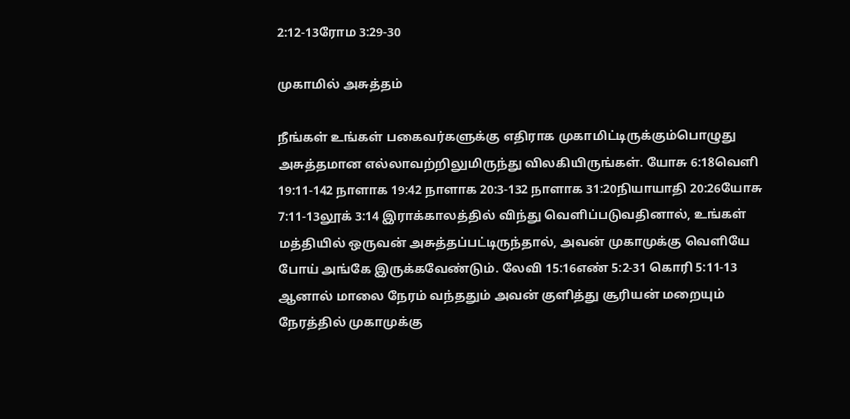2:12-13ரோம 3:29-30

முகாமில் அசுத்தம்

நீங்கள் உங்கள் பகைவர்களுக்கு எதிராக முகாமிட்டிருக்கும்பொழுது அசுத்தமான எல்லாவற்றிலுமிருந்து விலகியிருங்கள். யோசு 6:18வெளி 19:11-142 நாளாக 19:42 நாளாக 20:3-132 நாளாக 31:20நியாயாதி 20:26யோசு 7:11-13லூக் 3:14 இராக்காலத்தில் விந்து வெளிப்படுவதினால், உங்கள் மத்தியில் ஒருவன் அசுத்தப்பட்டிருந்தால், அவன் முகாமுக்கு வெளியே போய் அங்கே இருக்கவேண்டும். லேவி 15:16எண் 5:2-31 கொரி 5:11-13 ஆனால் மாலை நேரம் வந்ததும் அவன் குளித்து சூரியன் மறையும் நேரத்தில் முகாமுக்கு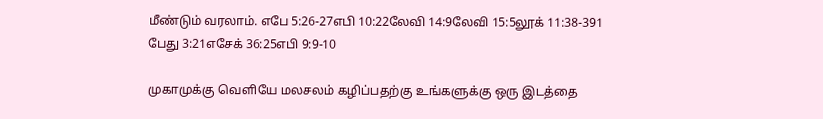மீண்டும் வரலாம். எபே 5:26-27எபி 10:22லேவி 14:9லேவி 15:5லூக் 11:38-391 பேது 3:21எசேக் 36:25எபி 9:9-10

முகாமுக்கு வெளியே மலசலம் கழிப்பதற்கு உங்களுக்கு ஒரு இடத்தை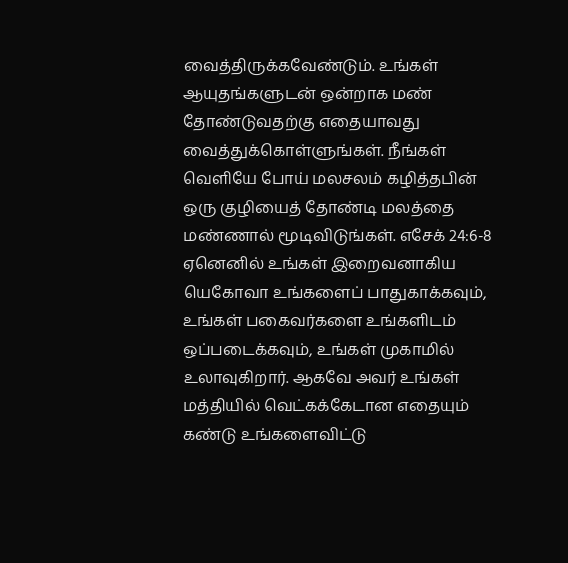வைத்திருக்கவேண்டும். உங்கள் ஆயுதங்களுடன் ஒன்றாக மண் தோண்டுவதற்கு எதையாவது வைத்துக்கொள்ளுங்கள். நீங்கள் வெளியே போய் மலசலம் கழித்தபின் ஒரு குழியைத் தோண்டி மலத்தை மண்ணால் மூடிவிடுங்கள். எசேக் 24:6-8 ஏனெனில் உங்கள் இறைவனாகிய யெகோவா உங்களைப் பாதுகாக்கவும், உங்கள் பகைவர்களை உங்களிடம் ஒப்படைக்கவும், உங்கள் முகாமில் உலாவுகிறார். ஆகவே அவர் உங்கள் மத்தியில் வெட்கக்கேடான எதையும் கண்டு உங்களைவிட்டு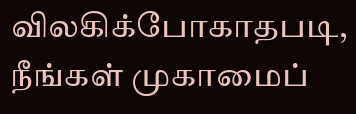விலகிக்போகாதபடி, நீங்கள் முகாமைப்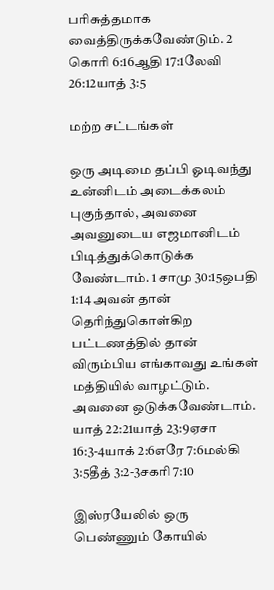பரிசுத்தமாக வைத்திருக்கவேண்டும். 2 கொரி 6:16ஆதி 17:1லேவி 26:12யாத் 3:5

மற்ற சட்டங்கள்

ஒரு அடிமை தப்பி ஓடிவந்து உன்னிடம் அடைக்கலம் புகுந்தால், அவனை அவனுடைய எஜமானிடம் பிடித்துக்கொடுக்க வேண்டாம். 1 சாமு 30:15ஒபதி 1:14 அவன் தான் தெரிந்துகொள்கிற பட்டணத்தில் தான் விரும்பிய எங்காவது உங்கள் மத்தியில் வாழட்டும். அவனை ஒடுக்கவேண்டாம். யாத் 22:21யாத் 23:9ஏசா 16:3-4யாக் 2:6எரே 7:6மல்கி 3:5தீத் 3:2-3சகரி 7:10

இஸ்ரயேலில் ஒரு பெண்ணும் கோயில்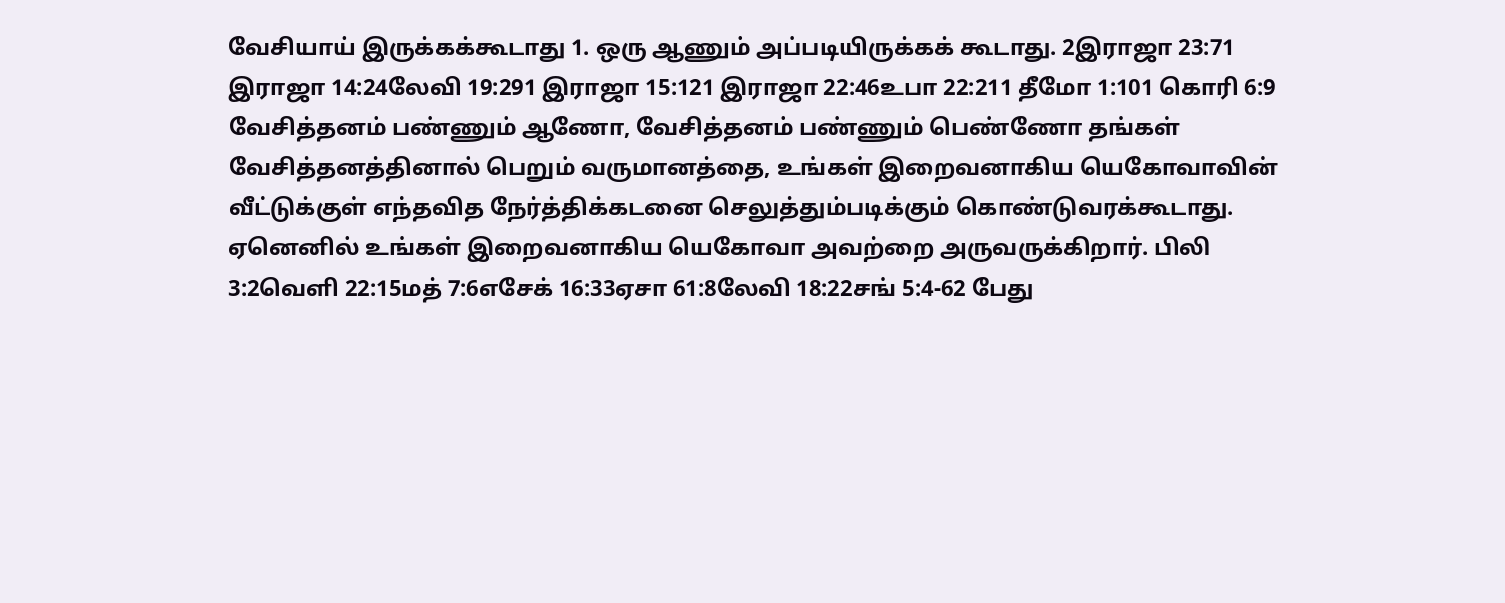வேசியாய் இருக்கக்கூடாது 1. ஒரு ஆணும் அப்படியிருக்கக் கூடாது. 2இராஜா 23:71 இராஜா 14:24லேவி 19:291 இராஜா 15:121 இராஜா 22:46உபா 22:211 தீமோ 1:101 கொரி 6:9 வேசித்தனம் பண்ணும் ஆணோ, வேசித்தனம் பண்ணும் பெண்ணோ தங்கள் வேசித்தனத்தினால் பெறும் வருமானத்தை, உங்கள் இறைவனாகிய யெகோவாவின் வீட்டுக்குள் எந்தவித நேர்த்திக்கடனை செலுத்தும்படிக்கும் கொண்டுவரக்கூடாது. ஏனெனில் உங்கள் இறைவனாகிய யெகோவா அவற்றை அருவருக்கிறார். பிலி 3:2வெளி 22:15மத் 7:6எசேக் 16:33ஏசா 61:8லேவி 18:22சங் 5:4-62 பேது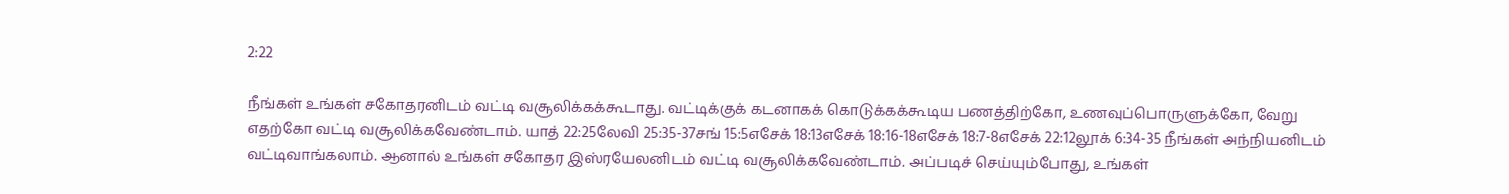2:22

நீங்கள் உங்கள் சகோதரனிடம் வட்டி வசூலிக்கக்கூடாது. வட்டிக்குக் கடனாகக் கொடுக்கக்கூடிய பணத்திற்கோ, உணவுப்பொருளுக்கோ, வேறு எதற்கோ வட்டி வசூலிக்கவேண்டாம். யாத் 22:25லேவி 25:35-37சங் 15:5எசேக் 18:13எசேக் 18:16-18எசேக் 18:7-8எசேக் 22:12லூக் 6:34-35 நீங்கள் அந்நியனிடம் வட்டிவாங்கலாம். ஆனால் உங்கள் சகோதர இஸ்ரயேலனிடம் வட்டி வசூலிக்கவேண்டாம். அப்படிச் செய்யும்போது, உங்கள்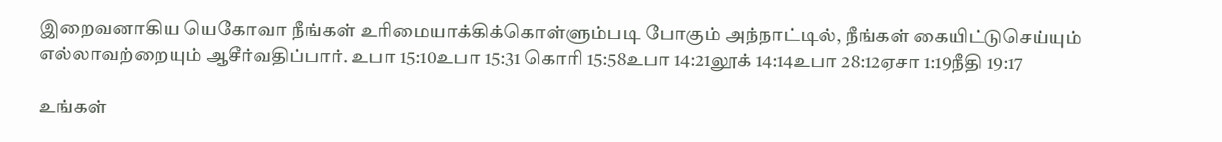இறைவனாகிய யெகோவா நீங்கள் உரிமையாக்கிக்கொள்ளும்படி போகும் அந்நாட்டில், நீங்கள் கையிட்டுசெய்யும் எல்லாவற்றையும் ஆசீர்வதிப்பார். உபா 15:10உபா 15:31 கொரி 15:58உபா 14:21லூக் 14:14உபா 28:12ஏசா 1:19நீதி 19:17

உங்கள்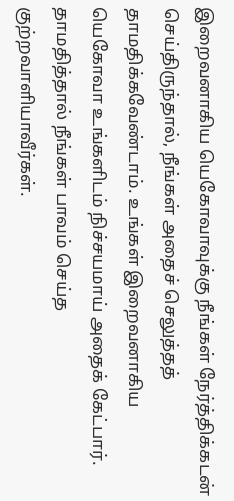இறைவனாகிய யெகோவாவுக்கு நீங்கள் நேர்த்திக்கடன் செய்திருந்தால், நீங்கள் அதைச் செலுத்தத் தாமதிக்கவேண்டாம். உங்கள் இறைவனாகிய யெகோவா உங்களிடம் நிச்சயமாய் அதைக் கேட்பார். தாமதித்தால் நீங்கள் பாவம் செய்த குற்றவாளியாவீர்கள்.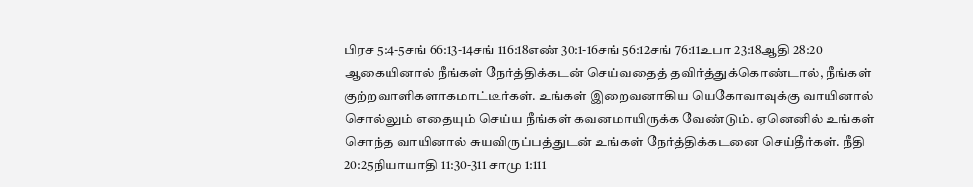பிரச 5:4-5சங் 66:13-14சங் 116:18எண் 30:1-16சங் 56:12சங் 76:11உபா 23:18ஆதி 28:20 ஆகையினால் நீங்கள் நேர்த்திக்கடன் செய்வதைத் தவிர்த்துக்கொண்டால், நீங்கள் குற்றவாளிகளாகமாட்டீர்கள். உங்கள் இறைவனாகிய யெகோவாவுக்கு வாயினால் சொல்லும் எதையும் செய்ய நீங்கள் கவனமாயிருக்க வேண்டும். ஏனெனில் உங்கள் சொந்த வாயினால் சுயவிருப்பத்துடன் உங்கள் நேர்த்திக்கடனை செய்தீர்கள். நீதி 20:25நியாயாதி 11:30-311 சாமு 1:111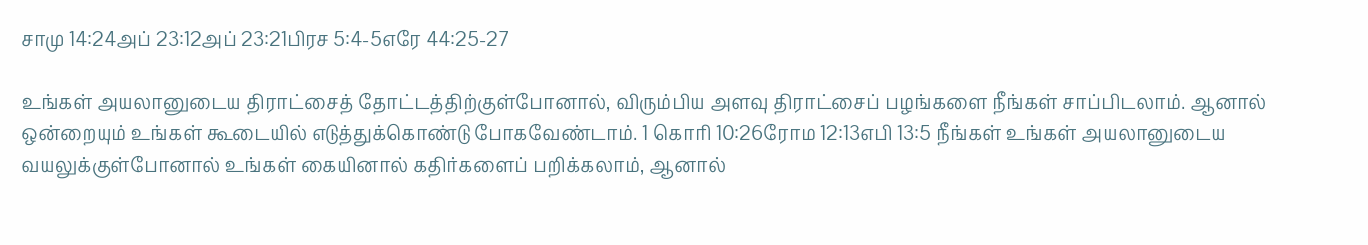சாமு 14:24அப் 23:12அப் 23:21பிரச 5:4-5எரே 44:25-27

உங்கள் அயலானுடைய திராட்சைத் தோட்டத்திற்குள்போனால், விரும்பிய அளவு திராட்சைப் பழங்களை நீங்கள் சாப்பிடலாம். ஆனால் ஒன்றையும் உங்கள் கூடையில் எடுத்துக்கொண்டு போகவேண்டாம். 1 கொரி 10:26ரோம 12:13எபி 13:5 நீங்கள் உங்கள் அயலானுடைய வயலுக்குள்போனால் உங்கள் கையினால் கதிர்களைப் பறிக்கலாம், ஆனால்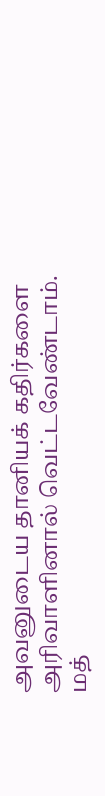அவனுடைய தானியக் கதிர்களை அரிவாளினால் வெட்டவேண்டாம். மத்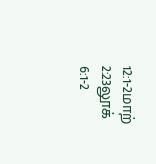12:1-2மாற் 2:23லூக் 6:1-2